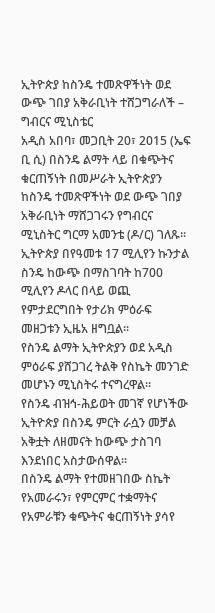ኢትዮጵያ ከስንዴ ተመጽዋችነት ወደ ውጭ ገበያ አቅራቢነት ተሸጋግራለች – ግብርና ሚኒስቴር
አዲስ አበባ፣ መጋቢት 20፣ 2015 (ኤፍ ቢ ሲ) በስንዴ ልማት ላይ በቁጭትና ቁርጠኝነት በመሥራት ኢትዮጵያን ከስንዴ ተመጽዋችነት ወደ ውጭ ገበያ አቅራቢነት ማሸጋገሩን የግብርና ሚኒስትር ግርማ አመንቴ (ዶ/ር) ገለጹ፡፡
ኢትዮጵያ በየዓመቱ 17 ሚሊየን ኩንታል ስንዴ ከውጭ በማስገባት ከ700 ሚሊየን ዶላር በላይ ወጪ የምታደርግበት የታሪክ ምዕራፍ መዘጋቱን ኢዜአ ዘግቧል፡፡
የስንዴ ልማት ኢትዮጵያን ወደ አዲስ ምዕራፍ ያሸጋገረ ትልቅ የስኬት መንገድ መሆኑን ሚኒስትሩ ተናግረዋል፡፡
የስንዴ ብዝኅ-ሕይወት መገኛ የሆነችው ኢትዮጵያ በስንዴ ምርት ራሷን መቻል አቅቷት ለዘመናት ከውጭ ታስገባ እንደነበር አስታውሰዋል።
በስንዴ ልማት የተመዘገበው ስኬት የአመራሩን፣ የምርምር ተቋማትና የአምራቹን ቁጭትና ቁርጠኝነት ያሳየ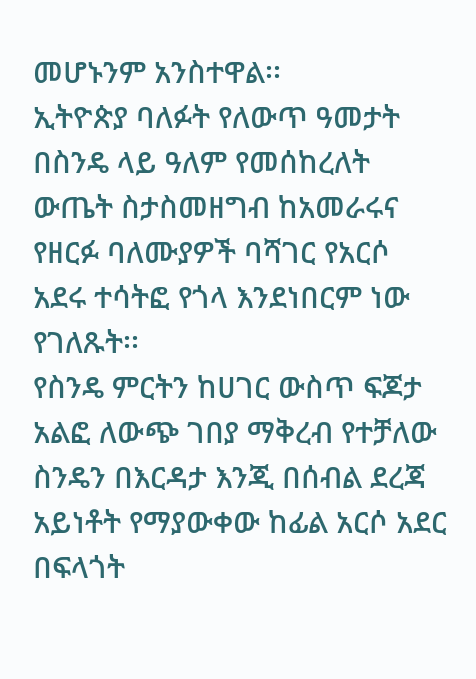መሆኑንም አንስተዋል፡፡
ኢትዮጵያ ባለፉት የለውጥ ዓመታት በስንዴ ላይ ዓለም የመሰከረለት ውጤት ስታስመዘግብ ከአመራሩና የዘርፉ ባለሙያዎች ባሻገር የአርሶ አደሩ ተሳትፎ የጎላ እንደነበርም ነው የገለጹት፡፡
የስንዴ ምርትን ከሀገር ውስጥ ፍጆታ አልፎ ለውጭ ገበያ ማቅረብ የተቻለው ስንዴን በእርዳታ እንጂ በሰብል ደረጃ አይነቶት የማያውቀው ከፊል አርሶ አደር በፍላጎት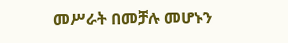መሥራት በመቻሉ መሆኑን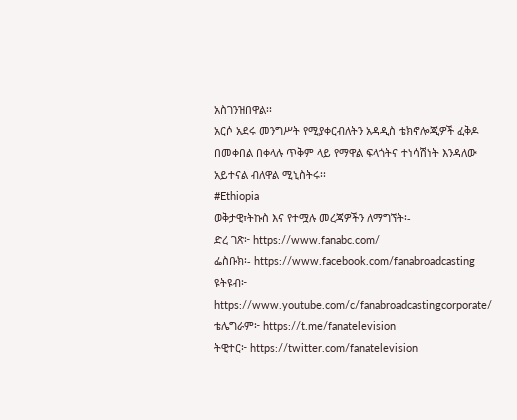አስገንዝበዋል፡፡
አርሶ አደሩ መንግሥት የሚያቀርብለትን አዳዲስ ቴክኖሎጂዎች ፈቅዶ በመቀበል በቀላሉ ጥቅም ላይ የማዋል ፍላጎትና ተነሳሽነት እንዳለው አይተናል ብለዋል ሚኒስትሩ፡፡
#Ethiopia
ወቅታዊ፣ትኩስ እና የተሟሉ መረጃዎችን ለማግኘት፡-
ድረ ገጽ፦ https://www.fanabc.com/
ፌስቡክ፡- https://www.facebook.com/fanabroadcasting
ዩትዩብ፦ https://www.youtube.com/c/fanabroadcastingcorporate/
ቴሌግራም፦ https://t.me/fanatelevision
ትዊተር፦ https://twitter.com/fanatelevision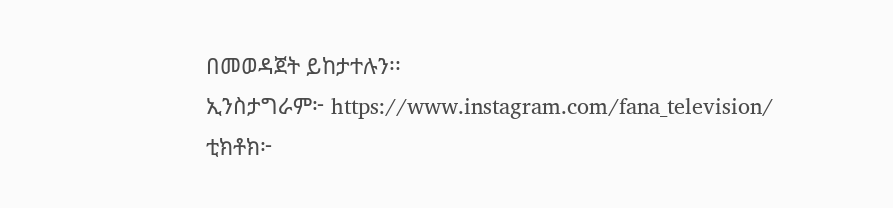በመወዳጀት ይከታተሉን፡፡
ኢንስታግራም፦ https://www.instagram.com/fana_television/
ቲክቶክ፦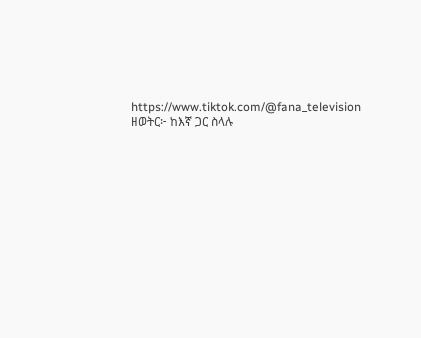https://www.tiktok.com/@fana_television
ዘወትር፦ ከእኛ ጋር ስላሉ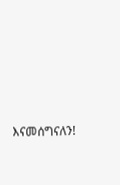እናመሰግናለን!